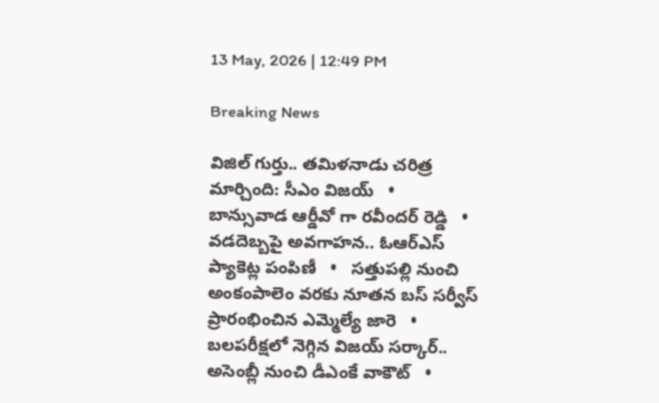13 May, 2026 | 12:49 PM

Breaking News

విజిల్ గుర్తు.. తమిళనాడు చరిత్ర మార్చింది: సీఎం విజయ్   •   బాన్సువాడ ఆర్డీవో గా రవీందర్ రెడ్డి   •   వడదెబ్బపై అవగాహన.. ఓఆర్‌ఎస్ ప్యాకెట్ల పంపిణీ   •   సత్తుపల్లి నుంచి అంకంపాలెం వరకు నూతన బస్ సర్వీస్ ప్రారంభించిన ఎమ్మెల్యే జారె   •   బలపరీక్షలో నెగ్గిన విజయ్‌ సర్కార్.. అసెంబ్లీ నుంచి డీఎంకే వాకౌట్   •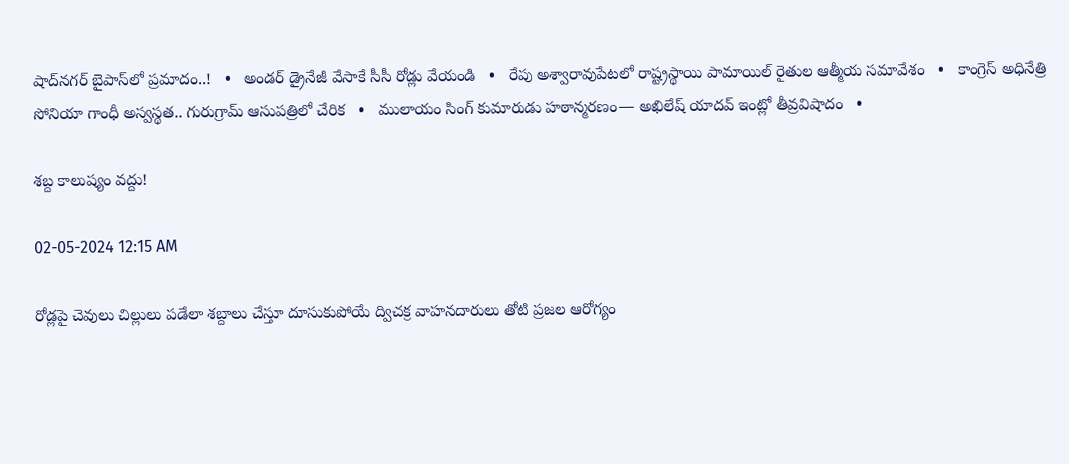షాద్‌నగర్ బైపాస్‌లో ప్రమాదం..!   •   అండర్ డ్రైనేజీ వేసాకే సీసీ రోడ్లు వేయండి   •   రేపు అశ్వారావుపేటలో రాష్ట్రస్థాయి పామాయిల్ రైతుల ఆత్మీయ సమావేశం   •   కాంగ్రెస్ అధినేత్రి సోనియా గాంధీ అస్వస్థత.. గురుగ్రామ్ ఆసుపత్రిలో చేరిక   •   ములాయం సింగ్ కుమారుడు హఠాన్మరణం— అఖిలేష్ యాద‌వ్ ఇంట్లో తీవ్రవిషాదం   •

శబ్ద కాలుష్యం వద్దు!

02-05-2024 12:15 AM

రోడ్లపై చెవులు చిల్లులు పడేలా శబ్దాలు చేస్తూ దూసుకుపోయే ద్విచక్ర వాహనదారులు తోటి ప్రజల ఆరోగ్యం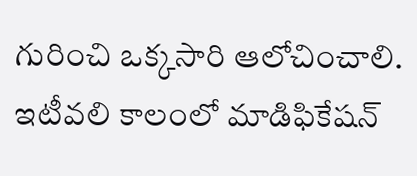గురించి ఒక్కసారి ఆలోచించాలి. ఇటీవలి కాలంలో మాడిఫికేషన్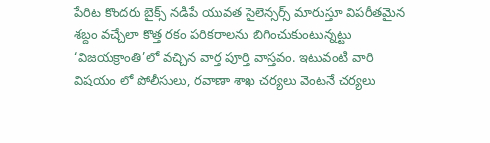పేరిట కొందరు బైక్స్ నడిపే యువత సైలెన్సర్స్ మారుస్తూ విపరీతమైన శబ్దం వచ్చేలా కొత్త రకం పరికరాలను బిగించుకుంటున్నట్టు ‘విజయక్రాంతి’లో వచ్చిన వార్త పూర్తి వాస్తవం. ఇటువంటి వారి విషయం లో పోలీసులు, రవాణా శాఖ చర్యలు వెంటనే చర్యలు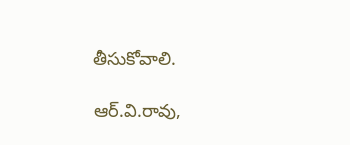తీసుకోవాలి.

ఆర్.వి.రావు,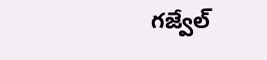గజ్వేల్